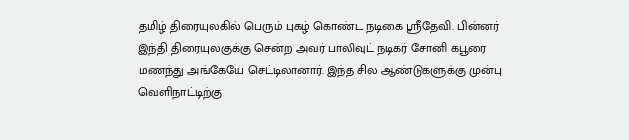தமிழ் திரையுலகில் பெரும் புகழ் கொண்ட நடிகை ஸ்ரீதேவி. பின்னர் இந்தி திரையுலகுக்கு சென்ற அவர் பாலிவுட் நடிகர் சோனி கபூரை மணந்து அங்கேயே செட்டிலானார். இந்த சில ஆண்டுகளுக்கு முன்பு வெளிநாட்டிற்கு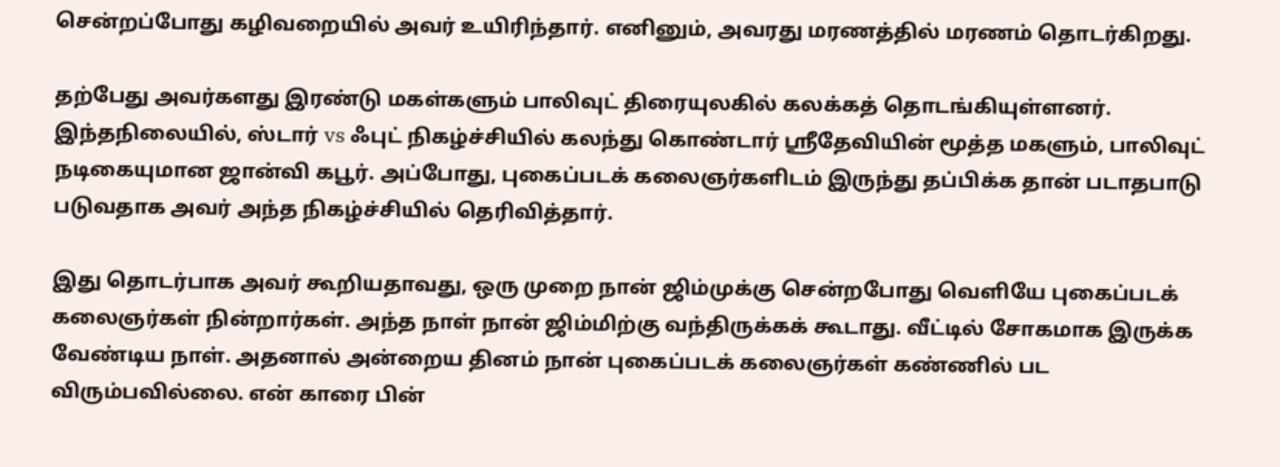சென்றப்போது கழிவறையில் அவர் உயிரிந்தார். எனினும், அவரது மரணத்தில் மரணம் தொடர்கிறது.

தற்பேது அவர்களது இரண்டு மகள்களும் பாலிவுட் திரையுலகில் கலக்கத் தொடங்கியுள்ளனர். இந்தநிலையில், ஸ்டார் vs ஃபுட் நிகழ்ச்சியில் கலந்து கொண்டார் ஸ்ரீதேவியின் மூத்த மகளும், பாலிவுட் நடிகையுமான ஜான்வி கபூர். அப்போது, புகைப்படக் கலைஞர்களிடம் இருந்து தப்பிக்க தான் படாதபாடு படுவதாக அவர் அந்த நிகழ்ச்சியில் தெரிவித்தார்.

இது தொடர்பாக அவர் கூறியதாவது, ஒரு முறை நான் ஜிம்முக்கு சென்றபோது வெளியே புகைப்படக் கலைஞர்கள் நின்றார்கள். அந்த நாள் நான் ஜிம்மிற்கு வந்திருக்கக் கூடாது. வீட்டில் சோகமாக இருக்க வேண்டிய நாள். அதனால் அன்றைய தினம் நான் புகைப்படக் கலைஞர்கள் கண்ணில் பட விரும்பவில்லை. என் காரை பின்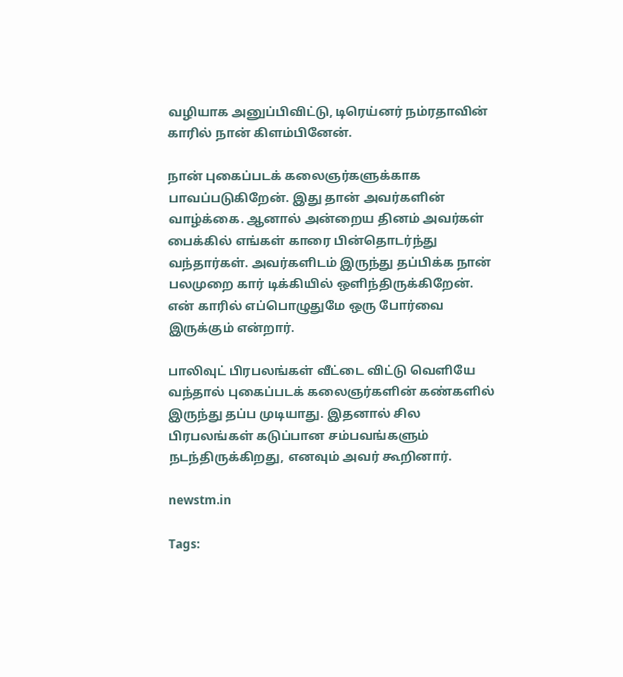வழியாக அனுப்பிவிட்டு, டிரெய்னர் நம்ரதாவின் காரில் நான் கிளம்பினேன்.

நான் புகைப்படக் கலைஞர்களுக்காக பாவப்படுகிறேன். இது தான் அவர்களின் வாழ்க்கை. ஆனால் அன்றைய தினம் அவர்கள் பைக்கில் எங்கள் காரை பின்தொடர்ந்து வந்தார்கள். அவர்களிடம் இருந்து தப்பிக்க நான் பலமுறை கார் டிக்கியில் ஒளிந்திருக்கிறேன். என் காரில் எப்பொழுதுமே ஒரு போர்வை இருக்கும் என்றார்.

பாலிவுட் பிரபலங்கள் வீட்டை விட்டு வெளியே வந்தால் புகைப்படக் கலைஞர்களின் கண்களில் இருந்து தப்ப முடியாது. இதனால் சில பிரபலங்கள் கடுப்பான சம்பவங்களும் நடந்திருக்கிறது, எனவும் அவர் கூறினார்.

newstm.in

Tags: